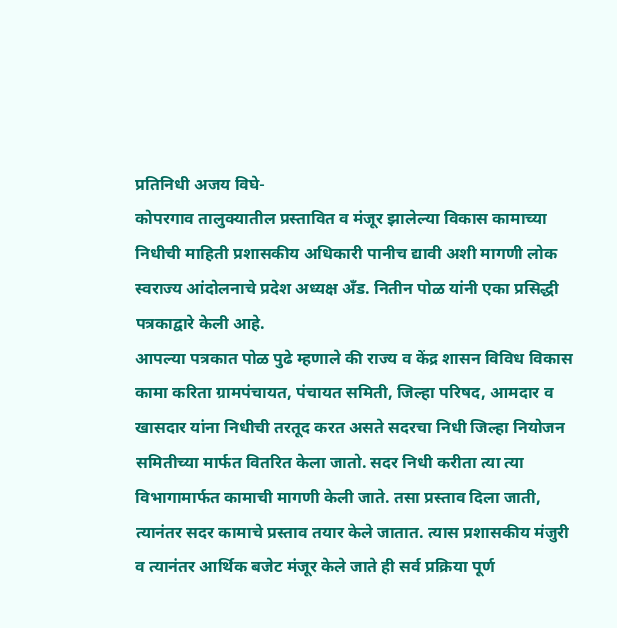प्रतिनिधी अजय विघे-
कोपरगाव तालुक्यातील प्रस्तावित व मंजूर झालेल्या विकास कामाच्या निधीची माहिती प्रशासकीय अधिकारी पानीच द्यावी अशी मागणी लोक स्वराज्य आंदोलनाचे प्रदेश अध्यक्ष अँड. नितीन पोळ यांनी एका प्रसिद्धी पत्रकाद्वारे केली आहे.
आपल्या पत्रकात पोळ पुढे म्हणाले की राज्य व केंद्र शासन विविध विकास कामा करिता ग्रामपंचायत, पंचायत समिती, जिल्हा परिषद, आमदार व खासदार यांना निधीची तरतूद करत असते सदरचा निधी जिल्हा नियोजन समितीच्या मार्फत वितरित केला जातो. सदर निधी करीता त्या त्या विभागामार्फत कामाची मागणी केली जाते. तसा प्रस्ताव दिला जाती, त्यानंतर सदर कामाचे प्रस्ताव तयार केले जातात. त्यास प्रशासकीय मंजुरी व त्यानंतर आर्थिक बजेट मंजूर केले जाते ही सर्व प्रक्रिया पूर्ण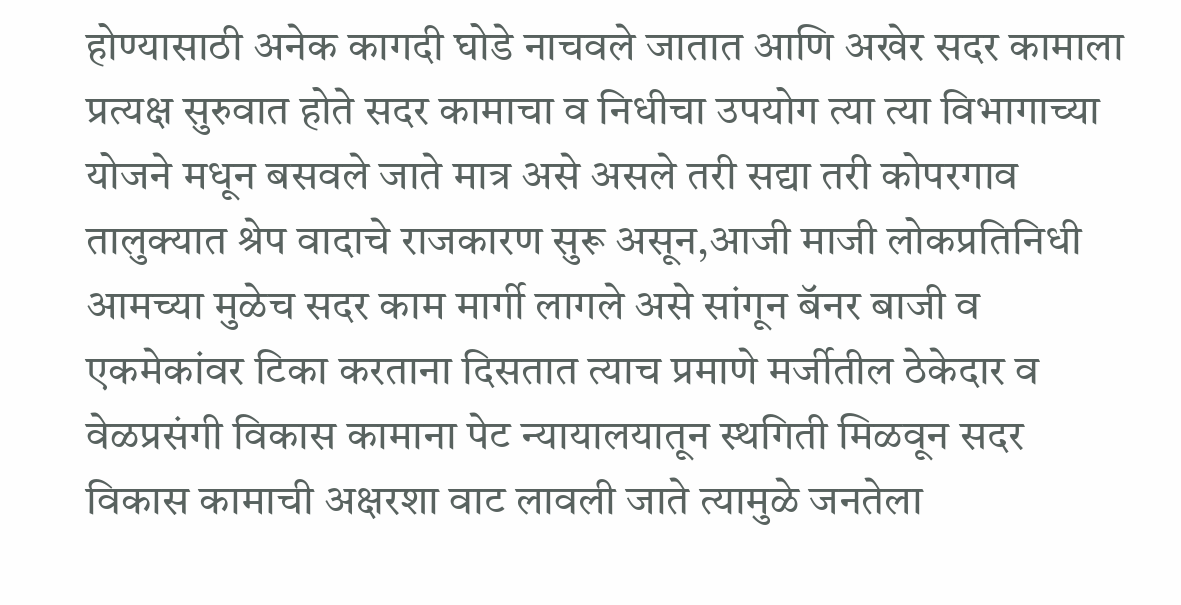होण्यासाठी अनेक कागदी घोडे नाचवले जातात आणि अखेर सदर कामाला प्रत्यक्ष सुरुवात होते सदर कामाचा व निधीचा उपयोग त्या त्या विभागाच्या योजने मधून बसवले जाते मात्र असे असले तरी सद्या तरी कोपरगाव तालुक्यात श्रेप वादाचे राजकारण सुरू असून,आजी माजी लोकप्रतिनिधी आमच्या मुळेच सदर काम मार्गी लागले असे सांगून बॅनर बाजी व एकमेकांवर टिका करताना दिसतात त्याच प्रमाणे मर्जीतील ठेकेदार व वेळप्रसंगी विकास कामाना पेट न्यायालयातून स्थगिती मिळवून सदर विकास कामाची अक्षरशा वाट लावली जाते त्यामुळे जनतेला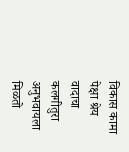विकास कामा पेक्षा श्रेय वादाचा कलगीतुरा अनुभवायला मिळतो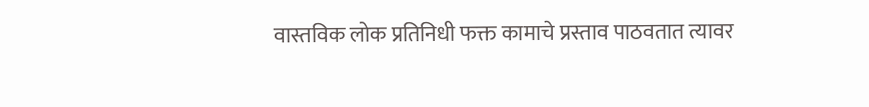वास्तविक लोक प्रतिनिधी फक्त कामाचे प्रस्ताव पाठवतात त्यावर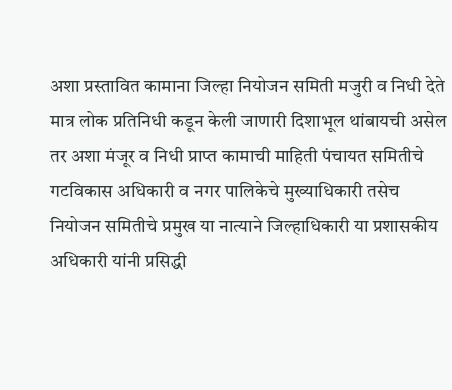अशा प्रस्तावित कामाना जिल्हा नियोजन समिती मजुरी व निधी देते मात्र लोक प्रतिनिधी कडून केली जाणारी दिशाभूल थांबायची असेल तर अशा मंजूर व निधी प्राप्त कामाची माहिती पंचायत समितीचे गटविकास अधिकारी व नगर पालिकेचे मुख्याधिकारी तसेच नियोजन समितीचे प्रमुख या नात्याने जिल्हाधिकारी या प्रशासकीय अधिकारी यांनी प्रसिद्धी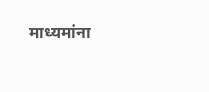माध्यमांना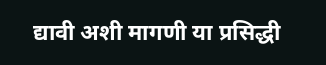द्यावी अशी मागणी या प्रसिद्धी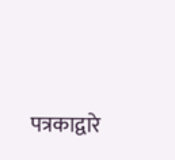पत्रकाद्वारे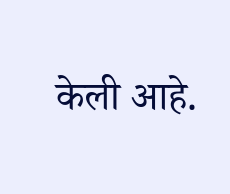केली आहे.